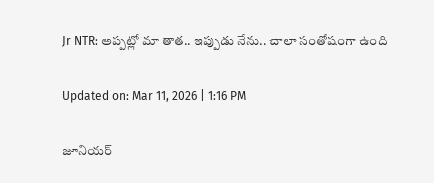Jr NTR: అప్పట్లో మా తాత.. ఇప్పుడు నేను.. చాలా సంతోషంగా ఉంది

Updated on: Mar 11, 2026 | 1:16 PM

జూనియర్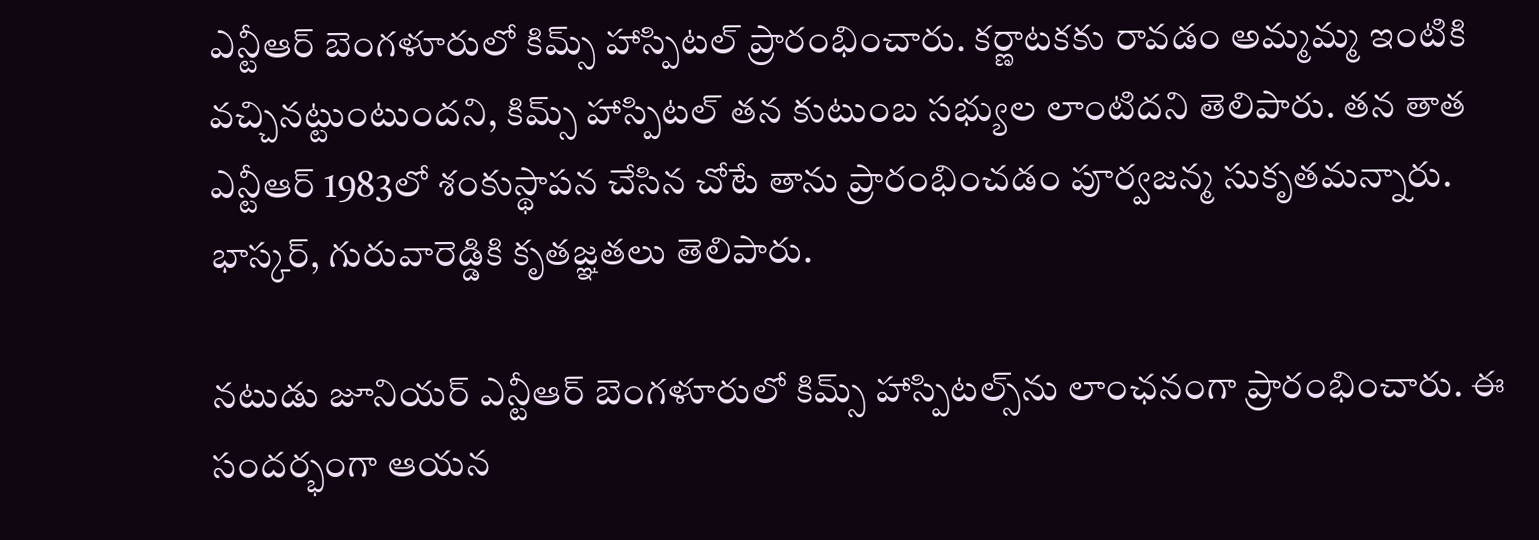ఎన్టీఆర్ బెంగళూరులో కిమ్స్ హాస్పిటల్ ప్రారంభించారు. కర్ణాటకకు రావడం అమ్మమ్మ ఇంటికి వచ్చినట్టుంటుందని, కిమ్స్ హాస్పిటల్ తన కుటుంబ సభ్యుల లాంటిదని తెలిపారు. తన తాత ఎన్టీఆర్ 1983లో శంకుస్థాపన చేసిన చోటే తాను ప్రారంభించడం పూర్వజన్మ సుకృతమన్నారు. భాస్కర్, గురువారెడ్డికి కృతజ్ఞతలు తెలిపారు.

నటుడు జూనియర్ ఎన్టీఆర్ బెంగళూరులో కిమ్స్ హాస్పిటల్స్‌ను లాంఛనంగా ప్రారంభించారు. ఈ సందర్భంగా ఆయన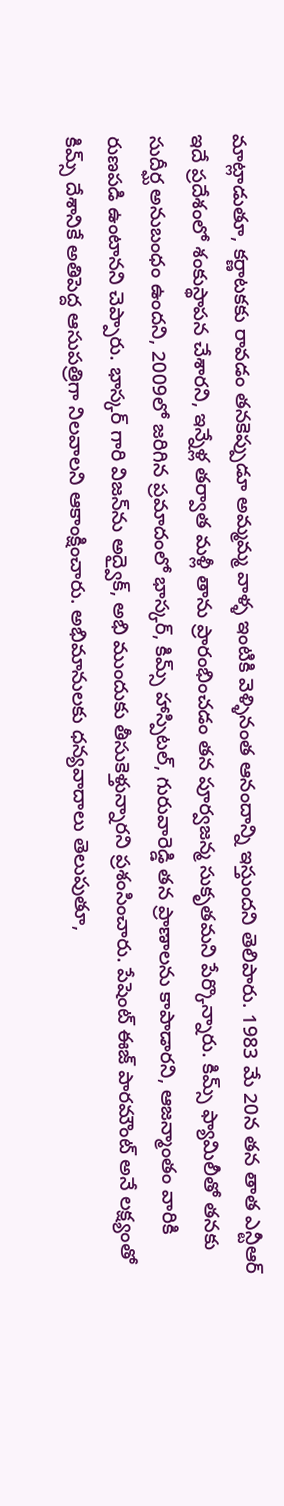మాట్లాడుతూ, కర్ణాటకకు రావడం తనకెప్పుడూ అమ్మమ్మ వాళ్ళ ఇంటికి వెళ్ళినంత ఆనందాన్ని ఇస్తుందని తెలిపారు. 1983 మే 20న తన తాత ఎన్టీఆర్ ఇదే ప్రదేశంలో శంకుస్థాపన చేశారని, ఇన్నేళ్ల తర్వాత మళ్లీ తాను ప్రారంభించడం తన పూర్వజన్మ సుకృతమని పేర్కొన్నారు. కిమ్స్ ఫ్యామిలీతో తనకు సుదీర్ఘ అనుబంధం ఉందని, 2009లో జరిగిన ప్రమాదంలో భాస్కర్, కిమ్స్ హాస్పిటల్, గురువారెడ్డి తన ప్రాణాలను కాపాడారని, ఆజన్మాంతం వారికి రుణపడి ఉంటానని చెప్పారు. భాస్కర్ గారి విజన్‌ను అద్వైక్, అభి ముందుకు తీసుకెళ్తున్నారని ప్రశంసించారు. పేషెంట్ ఈజ్ పారమౌంట్ అనే లక్ష్యంతో కిమ్స్ దేశానికే అతిపెద్ద ఆసుపత్రిగా నిలవాలని ఆకాంక్షించారు. అభిమానులకు ధన్యవాదాలు తెలుపుతూ,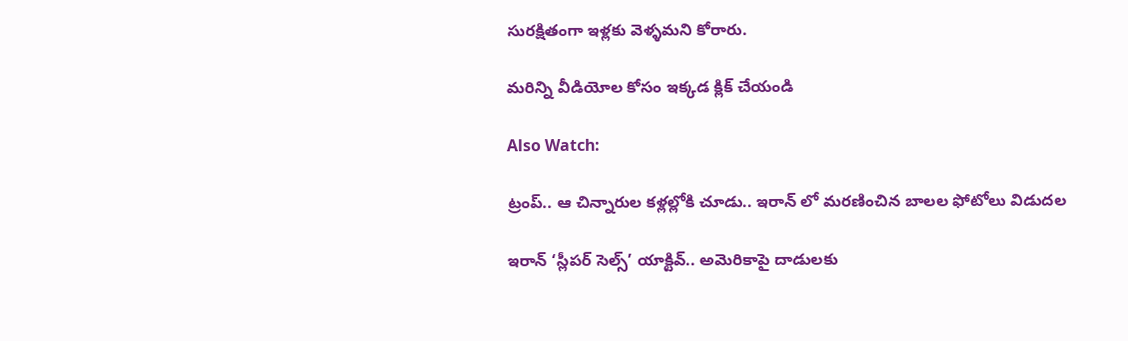సురక్షితంగా ఇళ్లకు వెళ్ళమని కోరారు.

మరిన్ని వీడియోల కోసం ఇక్కడ క్లిక్ చేయండి

Also Watch:

ట్రంప్‌.. ఆ చిన్నారుల కళ్లల్లోకి చూడు.. ఇరాన్ లో మరణించిన బాలల ఫోటోలు విడుదల

ఇరాన్ ‘స్లీపర్ సెల్స్’ యాక్టివ్‌.. అమెరికాపై దాడులకు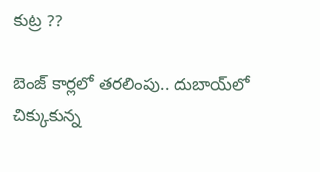కుట్ర ??

బెంజ్‌ కార్లలో తరలింపు.. దుబాయ్‌లో చిక్కుకున్న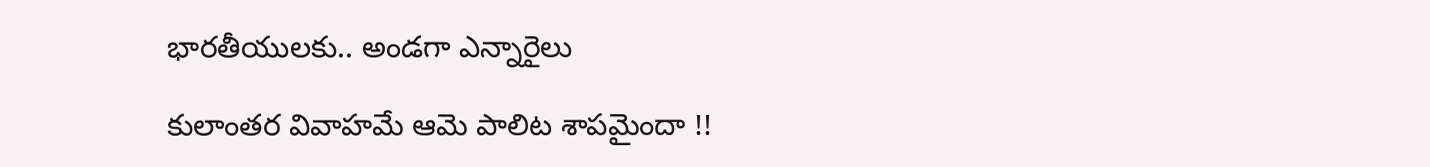భారతీయులకు.. అండగా ఎన్నారైలు

కులాంతర వివాహమే ఆమె పాలిట శాపమైందా !!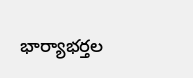భార్యాభర్తల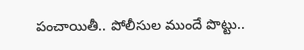పంచాయితీ.. పోలీసుల ముందే పొట్టు..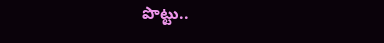పొట్టు..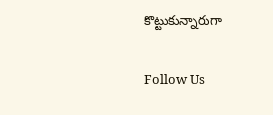కొట్టుకున్నారుగా

Follow Us